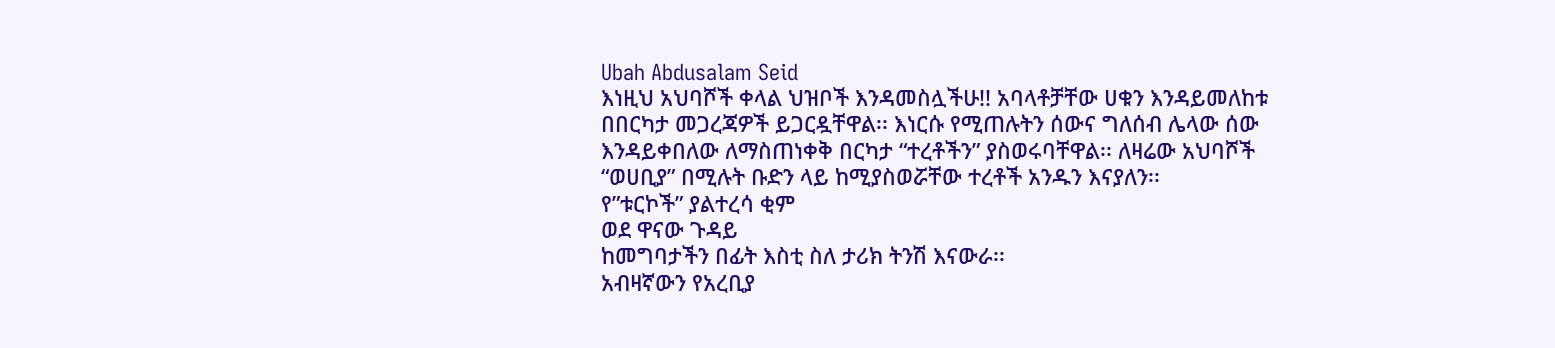Ubah Abdusalam Seid
እነዚህ አህባሾች ቀላል ህዝቦች እንዳመስሏችሁ!! አባላቶቻቸው ሀቁን እንዳይመለከቱ በበርካታ መጋረጃዎች ይጋርዷቸዋል፡፡ እነርሱ የሚጠሉትን ሰውና ግለሰብ ሌላው ሰው እንዳይቀበለው ለማስጠነቀቅ በርካታ “ተረቶችን” ያስወሩባቸዋል፡፡ ለዛሬው አህባሾች “ወሀቢያ” በሚሉት ቡድን ላይ ከሚያስወሯቸው ተረቶች አንዱን እናያለን፡፡
የ”ቱርኮች” ያልተረሳ ቂም
ወደ ዋናው ጉዳይ
ከመግባታችን በፊት እስቲ ስለ ታሪክ ትንሽ እናውራ፡፡
አብዛኛውን የአረቢያ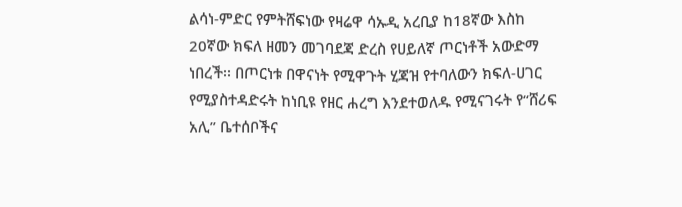ልሳነ-ምድር የምትሸፍነው የዛሬዋ ሳኡዲ አረቢያ ከ18ኛው እስከ 20ኛው ክፍለ ዘመን መገባደጃ ድረስ የሀይለኛ ጦርነቶች አውድማ ነበረች፡፡ በጦርነቱ በዋናነት የሚዋጉት ሂጃዝ የተባለውን ክፍለ-ሀገር የሚያስተዳድሩት ከነቢዩ የዘር ሐረግ እንደተወለዱ የሚናገሩት የ“ሸሪፍ አሊ” ቤተሰቦችና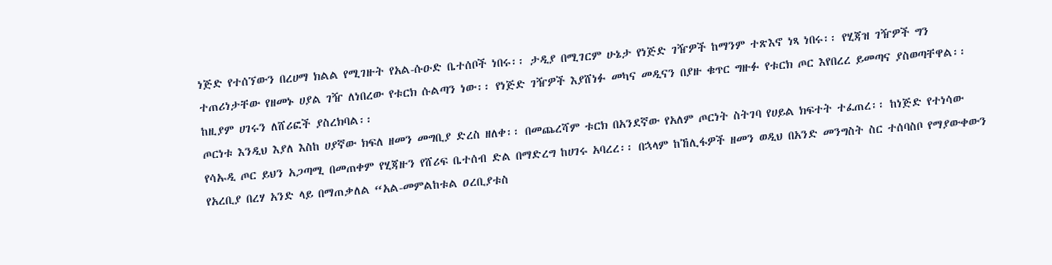ነጅድ የተሰኘውን በረሀማ ክልል የሚገዙት የአል-ሱዑድ ቤተሰቦች ነበሩ፡፡ ታዲያ በሚገርም ሁኔታ የነጅድ ገዥዎች ከማንም ተጽእኖ ነጻ ነበሩ፡፡ የሂጃዝ ገዥዎች ግን ተጠሪነታቸው የዘመኑ ሀያል ገዥ ለነበረው የቱርክ ሱልጣን ነው፡፡ የነጅድ ገዥዎች እያሸነፉ መካና መዲናን በያዙ ቁጥር ግዙፉ የቱርክ ጦር እየበረረ ይመጣና ያስወጣቸዋል፡፡ ከዚያም ሀገሩን ለሸሪፎች ያስረክባል፡፡
ጦርነቱ እንዲህ እያለ እስከ ሀያኛው ክፍለ ዘመን መግቢያ ድረስ ዘለቀ፡፡ በመጨረሻም ቱርክ በአንደኛው የአለም ጦርነት ስትገባ የሀይል ክፍተት ተፈጠረ፡፡ ከነጅድ የተነሳው የሳኡዲ ጦር ይህን አጋጣሚ በመጠቀም የሂጃዙን የሸሪፍ ቤተሰብ ድል በማድረግ ከሀገሩ አባረረ፡፡ በኋላም ከኸሊፋዎች ዘመን ወዲህ በአንድ መንግስት ስር ተሰባስቦ የማያውቀውን የአረቢያ በረሃ አንድ ላይ በማጠቃለል “አል-መምልከቱል ዐረቢያቱስ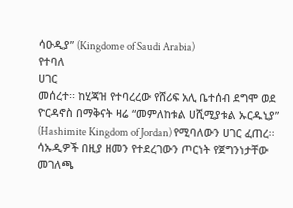ሳዑዲያ” (Kingdome of Saudi Arabia)
የተባለ
ሀገር
መሰረተ፡፡ ከሂጃዝ የተባረረው የሸሪፍ አሊ ቤተሰብ ደግሞ ወደ ዮርዳኖስ በማቅናት ዛሬ “መምለከቱል ሀሺሚያቱል ኡርዱኒያ” (Hashimite Kingdom of Jordan) የሚባለውን ሀገር ፈጠረ፡፡
ሳኡዲዎች በዚያ ዘመን የተደረገውን ጦርነት የጀግንነታቸው መገለጫ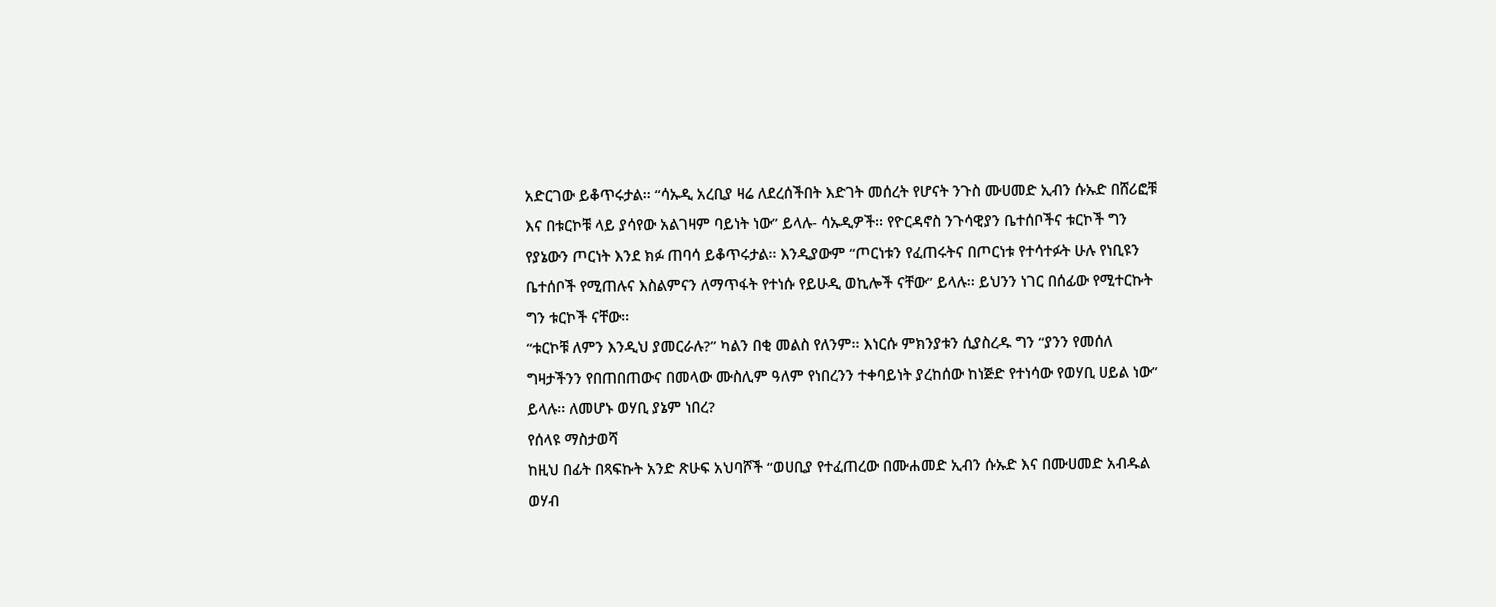አድርገው ይቆጥሩታል፡፡ “ሳኡዲ አረቢያ ዛሬ ለደረሰችበት እድገት መሰረት የሆናት ንጉስ ሙሀመድ ኢብን ሱኡድ በሸሪፎቹ እና በቱርኮቹ ላይ ያሳየው አልገዛም ባይነት ነው” ይላሉ- ሳኡዲዎች፡፡ የዮርዳኖስ ንጉሳዊያን ቤተሰቦችና ቱርኮች ግን የያኔውን ጦርነት እንደ ክፉ ጠባሳ ይቆጥሩታል፡፡ እንዲያውም “ጦርነቱን የፈጠሩትና በጦርነቱ የተሳተፉት ሁሉ የነቢዩን ቤተሰቦች የሚጠሉና እስልምናን ለማጥፋት የተነሱ የይሁዲ ወኪሎች ናቸው” ይላሉ፡፡ ይህንን ነገር በሰፊው የሚተርኩት ግን ቱርኮች ናቸው፡፡
“ቱርኮቹ ለምን እንዲህ ያመርራሉ?” ካልን በቂ መልስ የለንም፡፡ እነርሱ ምክንያቱን ሲያስረዱ ግን “ያንን የመሰለ ግዛታችንን የበጠበጠውና በመላው ሙስሊም ዓለም የነበረንን ተቀባይነት ያረከሰው ከነጅድ የተነሳው የወሃቢ ሀይል ነው” ይላሉ፡፡ ለመሆኑ ወሃቢ ያኔም ነበረ?
የሰላዩ ማስታወሻ
ከዚህ በፊት በጻፍኩት አንድ ጽሁፍ አህባሾች “ወሀቢያ የተፈጠረው በሙሐመድ ኢብን ሱኡድ እና በሙሀመድ አብዱል ወሃብ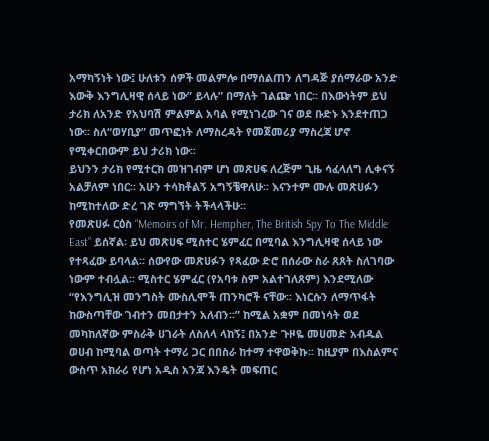አማካኝነት ነው፤ ሁለቱን ሰዎች መልምሎ በማሰልጠን ለግዳጅ ያሰማራው አንድ እውቅ እንግሊዛዊ ሰላይ ነው” ይላሉ” በማለት ገልጬ ነበር፡፡ በእውነትም ይህ ታሪክ ለአንድ የአህባሽ ምልምል አባል የሚነገረው ገና ወደ ቡድኑ እንደተጠጋ ነው፡፡ ስለ“ወሃቢያ” መጥፎነት ለማስረዳት የመጀመሪያ ማስረጃ ሆኖ የሚቀርበውም ይህ ታሪክ ነው፡፡
ይህንን ታሪክ የሚተርክ መዝገብም ሆነ መጽሀፍ ለረጅም ጊዜ ሳፈላለግ ሊቀናኝ አልቻለም ነበር፡፡ አሁን ተሳክቶልኝ አግኝቼዋለሁ፡፡ እናንተም ሙሉ መጽሀፉን ከሚከተለው ድረ ገጽ ማግኘት ትችላላችሁ፡፡
የመጽሀፉ ርዕስ “Memoirs of Mr. Hempher, The British Spy To The Middle East” ይሰኛል፡ ይህ መጽሀፍ ሚስተር ሄምፈር በሚባል እንግሊዛዊ ሰላይ ነው የተጻፈው ይባላል፡፡ ሰውየው መጽሀፉን የጻፈው ድሮ በሰራው ስራ ጸጸት ስለገባው ነውም ተብሏል፡፡ ሚስተር ሄምፈር (የአባቱ ስም አልተገለጸም) እንደሚለው “የእንግሊዝ መንግስት ሙስሊሞች ጠንካሮች ናቸው፡፡ እነርሱን ለማጥፋት ከውስጣቸው ገብተን መበታተን አለብን፡፡” ከሚል አቋም በመነሳት ወደ መካከለኛው ምስራቅ ሀገራት ለስለላ ላከኝ፤ በአንድ ጉዞዬ መሀመድ አብዱል ወሀብ ከሚባል ወጣት ተማሪ ጋር በበስራ ከተማ ተዋወቅኩ፡፡ ከዚያም በእስልምና ውስጥ አክራሪ የሆነ አዲስ አንጃ እንዴት መፍጠር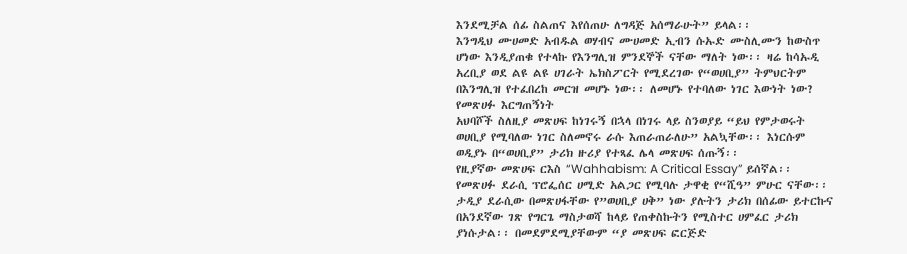እንደሚቻል ሰፊ ስልጠና እየሰጠሁ ለግዳጅ አሰማራሁት” ይላል፡፡
እንግዲህ ሙሀመድ አብዱል ወሃብና ሙሀመድ ኢብን ሱኡድ ሙስሊሙን ከውስጥ ሆነው እንዲያጠቁ የተላኩ የእንግሊዝ ምንደኞች ናቸው ማለት ነው፡፡ ዛሬ ከሳኡዲ አረቢያ ወደ ልዩ ልዩ ሀገራት ኤክስፖርት የሚደረገው የ“ወሀቢያ” ትምህርትም በእንግሊዝ የተፈበረከ መርዝ መሆኑ ነው፡፡ ለመሆኑ የተባለው ነገር እውነት ነው?
የመጽሀፉ እርግጠኝነት
አህባሾች ስለዚያ መጽሀፍ ከነገሩኝ በኋላ በነገሩ ላይ ስንወያይ “ይህ የምታወሩት ወሀቢያ የሚባለው ነገር ስለመኖሩ ራሱ እጠራጠራለሁ” አልኳቸው፡፡ እነርሱም ወዲያኑ በ“ወሀቢያ” ታሪክ ዙሪያ የተጻፈ ሌላ መጽሀፍ ሰጡኝ፡፡
የዚያኛው መጽሀፍ ርእስ “Wahhabism: A Critical Essay” ይሰኛል፡፡ የመጽሀፉ ደራሲ ፕሮፌሰር ሀሚድ አልጋር የሚባሉ ታዋቂ የ“ሺዓ” ምሁር ናቸው፡፡ ታዲያ ደራሲው በመጽሀፋቸው የ”ወሀቢያ ሀቅ” ነው ያሉትን ታሪክ በሰፊው ይተርኩና በአንደኛው ገጽ የግርጌ ማስታወሻ ከላይ የጠቀስኩትን የሚስተር ሀምፈር ታሪክ ያነሱታል፡፡ በመደምደሚያቸውም “ያ መጽሀፍ ፎርጅድ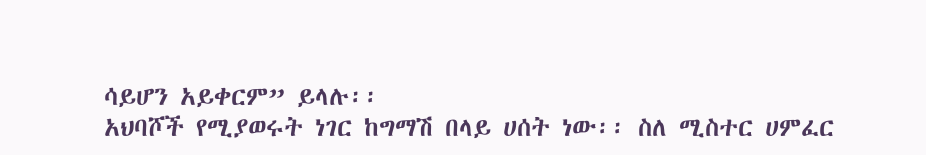ሳይሆን አይቀርም” ይላሉ፡፡
አህባሾች የሚያወሩት ነገር ከግማሽ በላይ ሀሰት ነው፡፡ ስለ ሚስተር ሀምፈር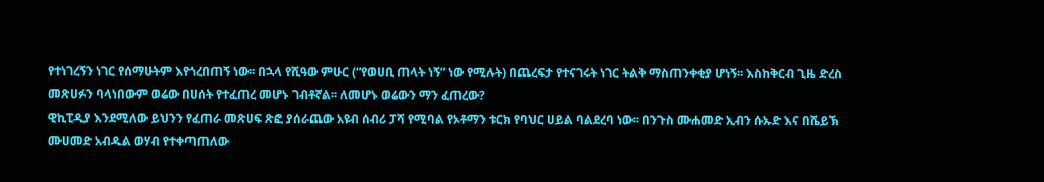የተነገረኝን ነገር የሰማሁትም እየጎረበጠኝ ነው፡፡ በኋላ የሺዓው ምሁር (“የወሀቢ ጠላት ነኝ” ነው የሚሉት) በጨረፍታ የተናገሩት ነገር ትልቅ ማስጠንቀቂያ ሆነኝ፡፡ እስከቅርብ ጊዜ ድረስ መጽሀፉን ባላነበውም ወሬው በሀሰት የተፈጠረ መሆኑ ገብቶኛል፡፡ ለመሆኑ ወሬውን ማን ፈጠረው?
ዊኪፒዲያ እንደሚለው ይህንን የፈጠራ መጽሀፍ ጽፎ ያሰራጨው አዩብ ሰብሪ ፓሻ የሚባል የኦቶማን ቱርክ የባህር ሀይል ባልደረባ ነው፡፡ በንጉስ ሙሐመድ ኢብን ሱኡድ እና በሼይኽ ሙሀመድ አብዱል ወሃብ የተቀጣጠለው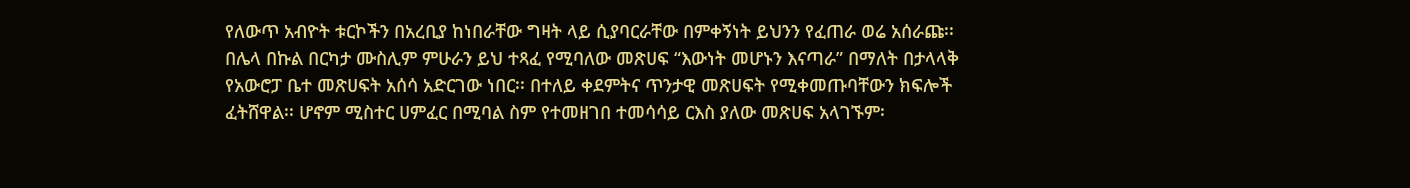የለውጥ አብዮት ቱርኮችን በአረቢያ ከነበራቸው ግዛት ላይ ሲያባርራቸው በምቀኝነት ይህንን የፈጠራ ወሬ አሰራጩ፡፡
በሌላ በኩል በርካታ ሙስሊም ምሁራን ይህ ተጻፈ የሚባለው መጽሀፍ “እውነት መሆኑን እናጣራ” በማለት በታላላቅ የአውሮፓ ቤተ መጽሀፍት አሰሳ አድርገው ነበር፡፡ በተለይ ቀደምትና ጥንታዊ መጽሀፍት የሚቀመጡባቸውን ክፍሎች ፈትሸዋል፡፡ ሆኖም ሚስተር ሀምፈር በሚባል ስም የተመዘገበ ተመሳሳይ ርእስ ያለው መጽሀፍ አላገኙም፡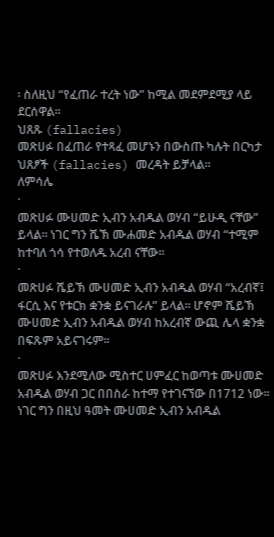፡ ስለዚህ “የፈጠራ ተረት ነው” ከሚል መደምደሚያ ላይ ደርሰዋል፡፡
ህጸጹ (fallacies)
መጽሀፉ በፈጠራ የተጻፈ መሆኑን በውስጡ ካሉት በርካታ ህጸፆች (fallacies) መረዳት ይቻላል፡፡
ለምሳሌ
·
መጽሀፉ ሙሀመድ ኢብን አብዱል ወሃብ “ይሁዲ ናቸው” ይላል፡፡ ነገር ግን ሼኽ ሙሐመድ አብዱል ወሃብ “ተሚም ከተባለ ጎሳ የተወለዱ አረብ ናቸው፡፡
·
መጽሀፉ ሼይኽ ሙሀመድ ኢብን አብዱል ወሃብ “አረብኛ፤ ፋርሲ እና የቱርክ ቋንቋ ይናገራሉ” ይላል፡፡ ሆኖም ሼይኽ ሙሀመድ ኢብን አብዱል ወሃብ ከአረብኛ ውጪ ሌላ ቋንቋ በፍጹም አይናገሩም፡፡
·
መጽሀፉ እንደሚለው ሚስተር ሀምፈር ከወጣቱ ሙሀመድ አብዱል ወሃብ ጋር በበስራ ከተማ የተገናኘው በ1712 ነው፡፡ ነገር ግን በዚህ ዓመት ሙሀመድ ኢብን አብዱል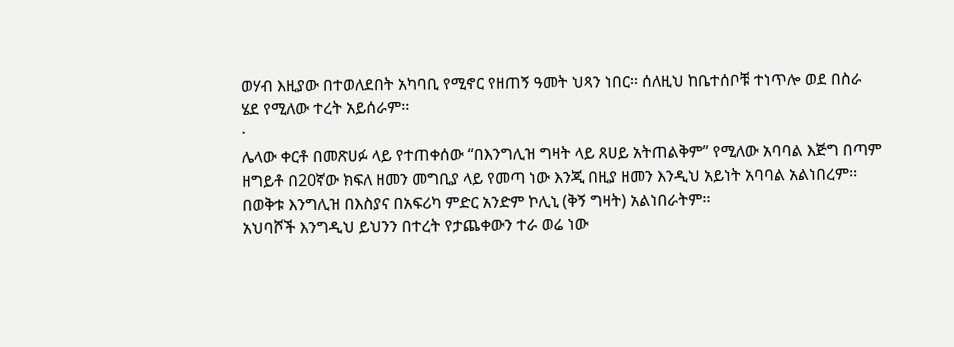ወሃብ እዚያው በተወለደበት አካባቢ የሚኖር የዘጠኝ ዓመት ህጻን ነበር፡፡ ሰለዚህ ከቤተሰቦቹ ተነጥሎ ወደ በስራ ሄደ የሚለው ተረት አይሰራም፡፡
·
ሌላው ቀርቶ በመጽሀፉ ላይ የተጠቀሰው “በእንግሊዝ ግዛት ላይ ጸሀይ አትጠልቅም” የሚለው አባባል እጅግ በጣም ዘግይቶ በ20ኛው ክፍለ ዘመን መግቢያ ላይ የመጣ ነው እንጂ በዚያ ዘመን እንዲህ አይነት አባባል አልነበረም፡፡ በወቅቱ እንግሊዝ በእስያና በአፍሪካ ምድር አንድም ኮሊኒ (ቅኝ ግዛት) አልነበራትም፡፡
አህባሾች እንግዲህ ይህንን በተረት የታጨቀውን ተራ ወሬ ነው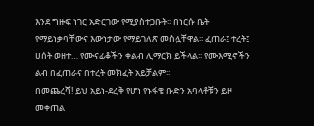እንደ ግዙፍ ነገር አድርገው የሚያስተጋቡት፡፡ በነርሱ ቤት የማይነቃባቸውና እውነታው የማይገለጽ መስሏቸዋል፡፡ ፈጠራ፤ ተረት፤ ሀሰት ወዘተ… የሙናፊቆችን ቀልብ ሊማርክ ይችላል፡፡ የሙእሚኖችን ልብ በፈጠራና በተረት መክፈት አይቻልም፡፡
በመጨረሻ! ይህ አይነ-ደረቅ የሆነ የኑፋቄ ቡድን አባላቶቹን ይዞ መቀጠል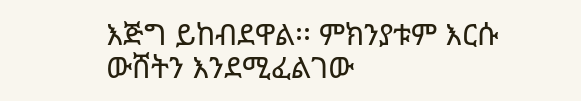እጅግ ይከብደዋል፡፡ ምክንያቱም እርሱ ውሸትን እንደሚፈልገው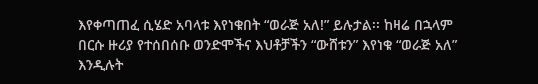እየቀጣጠፈ ሲሄድ አባላቱ እየነቁበት “ወራጅ አለ!” ይሉታል፡፡ ከዛሬ በኋላም በርሱ ዙሪያ የተሰበሰቡ ወንድሞችና እህቶቻችን “ውሸቱን” እየነቁ “ወራጅ አለ” እንዲሉት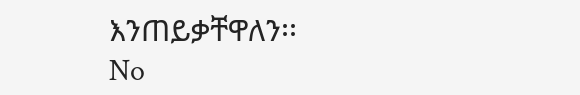እንጠይቃቸዋለን፡፡
No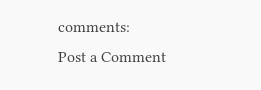comments:
Post a Comment